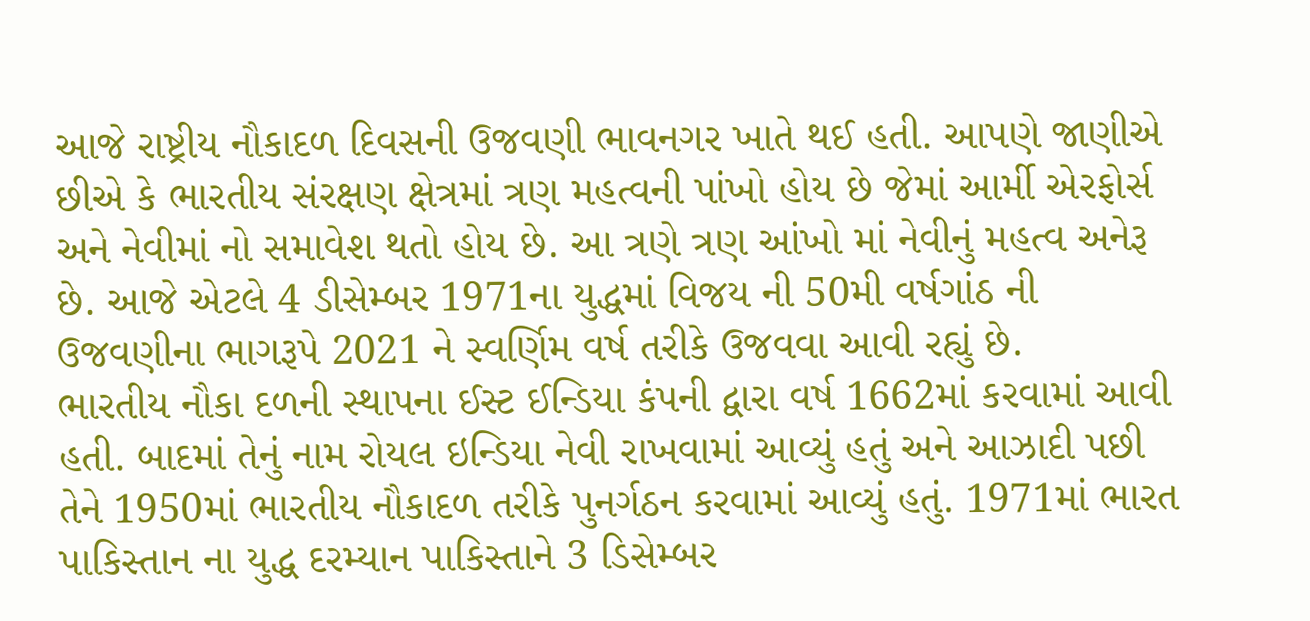આજે રાષ્ટ્રીય નૌકાદળ દિવસની ઉજવણી ભાવનગર ખાતે થઈ હતી. આપણે જાણીએ છીએ કે ભારતીય સંરક્ષણ ક્ષેત્રમાં ત્રણ મહત્વની પાંખો હોય છે જેમાં આર્મી એરફોર્સ અને નેવીમાં નો સમાવેશ થતો હોય છે. આ ત્રણે ત્રણ આંખો માં નેવીનું મહત્વ અનેરૂ છે. આજે એટલે 4 ડીસેમ્બર 1971ના યુદ્ધમાં વિજય ની 50મી વર્ષગાંઠ ની ઉજવણીના ભાગરૂપે 2021 ને સ્વર્ણિમ વર્ષ તરીકે ઉજવવા આવી રહ્યું છે.
ભારતીય નૌકા દળની સ્થાપના ઈસ્ટ ઈન્ડિયા કંપની દ્વારા વર્ષ 1662માં કરવામાં આવી હતી. બાદમાં તેનું નામ રોયલ ઇન્ડિયા નેવી રાખવામાં આવ્યું હતું અને આઝાદી પછી તેને 1950માં ભારતીય નૌકાદળ તરીકે પુનર્ગઠન કરવામાં આવ્યું હતું. 1971માં ભારત પાકિસ્તાન ના યુદ્ધ દરમ્યાન પાકિસ્તાને 3 ડિસેમ્બર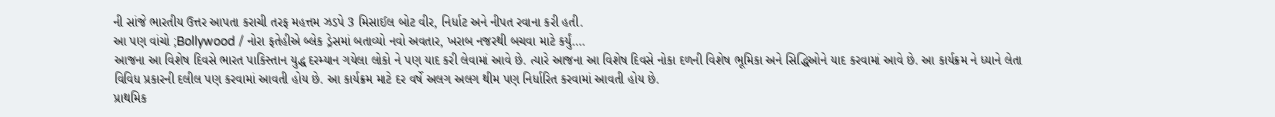ની સાંજે ભારતીય ઉત્તર આપતા કરાચી તરફ મહત્તમ ઝડપે 3 મિસાઈલ બોટ વીર, નિર્ધાટ અને નીપત રવાના કરી હતી.
આ પણ વાંચો ;Bollywood / નોરા ફતેહીએ બ્લેક ડ્રેસમાં બતાવ્યો નવો અવતાર, ખરાબ નજરથી બચવા માટે કર્યું….
આજના આ વિશેષ દિવસે ભારત પાકિસ્તાન યુદ્ધ દરમ્યાન ગયેલા લોકો ને પણ યાદ કરી લેવામાં આવે છે. ત્યારે આજના આ વિશેષ દિવસે નોકા દળની વિશેષ ભૂમિકા અને સિદ્ધિઓને યાદ કરવામાં આવે છે. આ કાર્યક્રમ ને ધ્યાને લેતા વિવિધ પ્રકારની દલીલ પણ કરવામાં આવતી હોય છે. આ કાર્યક્રમ માટે દર વર્ષે અલગ અલગ થીમ પણ નિર્ધારિત કરવામાં આવતી હોય છે.
પ્રાથમિક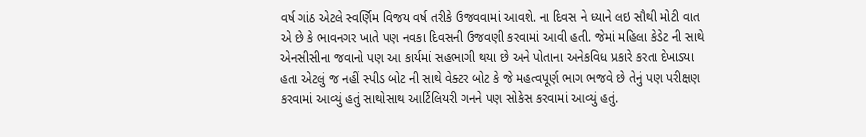વર્ષ ગાંઠ એટલે સ્વર્ણિમ વિજય વર્ષ તરીકે ઉજવવામાં આવશે. ના દિવસ ને ધ્યાને લઇ સૌથી મોટી વાત એ છે કે ભાવનગર ખાતે પણ નવકા દિવસની ઉજવણી કરવામાં આવી હતી. જેમાં મહિલા કેડેટ ની સાથે એનસીસીના જવાનો પણ આ કાર્યમાં સહભાગી થયા છે અને પોતાના અનેકવિધ પ્રકારે કરતા દેખાડ્યા હતા એટલું જ નહીં સ્પીડ બોટ ની સાથે વેક્ટર બોટ કે જે મહત્વપૂર્ણ ભાગ ભજવે છે તેનું પણ પરીક્ષણ કરવામાં આવ્યું હતું સાથોસાથ આર્ટિલિયરી ગનને પણ સોકેસ કરવામાં આવ્યું હતું.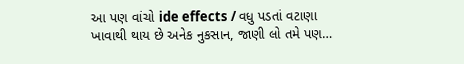આ પણ વાંચો ide effects / વધુ પડતાં વટાણા ખાવાથી થાય છે અનેક નુકસાન, જાણી લો તમે પણ…